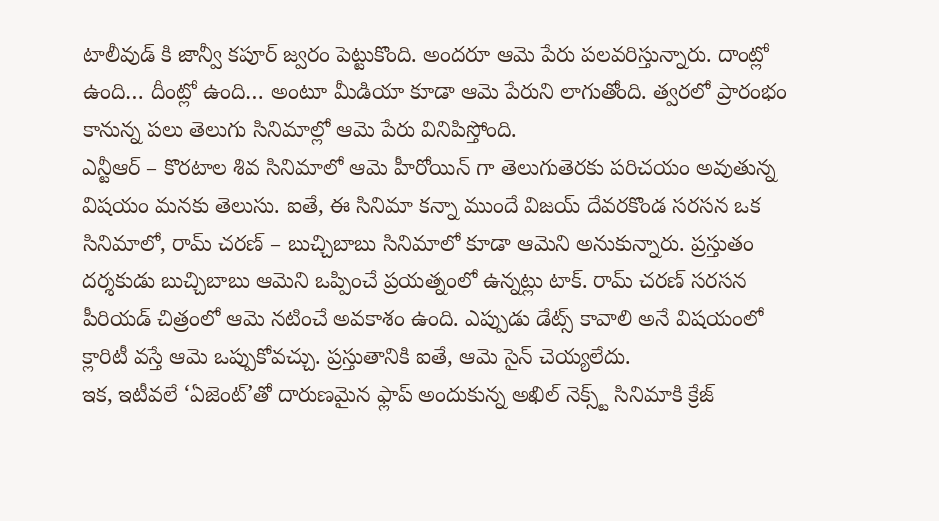టాలీవుడ్ కి జాన్వీ కపూర్ జ్వరం పెట్టుకొంది. అందరూ ఆమె పేరు పలవరిస్తున్నారు. దాంట్లో ఉంది… దీంట్లో ఉంది… అంటూ మీడియా కూడా ఆమె పేరుని లాగుతోంది. త్వరలో ప్రారంభం కానున్న పలు తెలుగు సినిమాల్లో ఆమె పేరు వినిపిస్తోంది.
ఎన్టీఆర్ – కొరటాల శివ సినిమాలో ఆమె హీరోయిన్ గా తెలుగుతెరకు పరిచయం అవుతున్న విషయం మనకు తెలుసు. ఐతే, ఈ సినిమా కన్నా ముందే విజయ్ దేవరకొండ సరసన ఒక సినిమాలో, రామ్ చరణ్ – బుచ్చిబాబు సినిమాలో కూడా ఆమెని అనుకున్నారు. ప్రస్తుతం దర్శకుడు బుచ్చిబాబు ఆమెని ఒప్పించే ప్రయత్నంలో ఉన్నట్లు టాక్. రామ్ చరణ్ సరసన పీరియడ్ చిత్రంలో ఆమె నటించే అవకాశం ఉంది. ఎప్పుడు డేట్స్ కావాలి అనే విషయంలో క్లారిటీ వస్తే ఆమె ఒప్పుకోవచ్చు. ప్రస్తుతానికి ఐతే, ఆమె సైన్ చెయ్యలేదు.
ఇక, ఇటీవలే ‘ఏజెంట్’తో దారుణమైన ఫ్లాప్ అందుకున్న అఖిల్ నెక్స్ట్ సినిమాకి క్రేజ్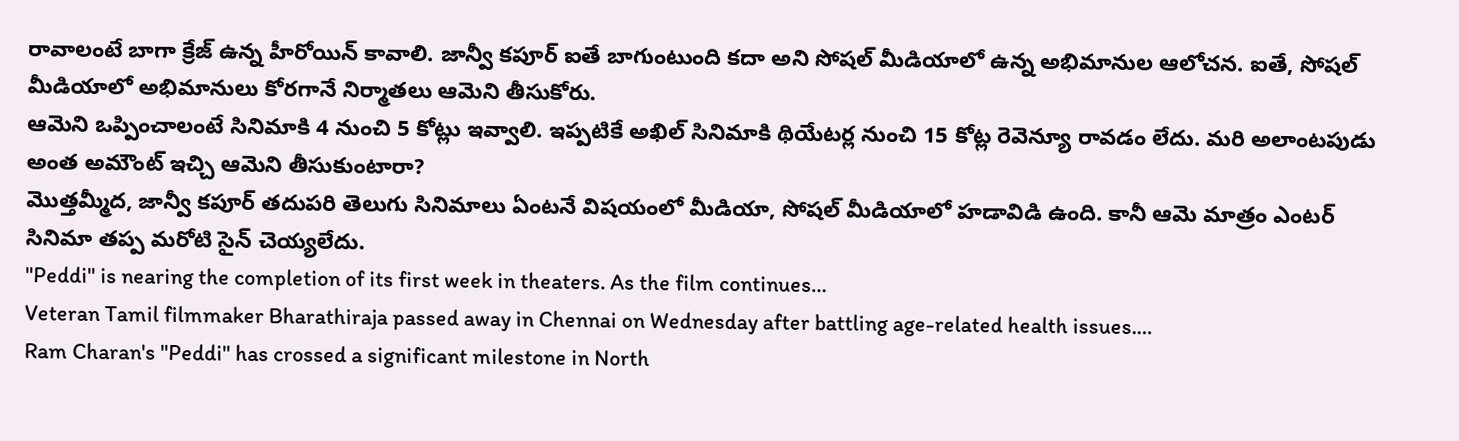రావాలంటే బాగా క్రేజ్ ఉన్న హీరోయిన్ కావాలి. జాన్వీ కపూర్ ఐతే బాగుంటుంది కదా అని సోషల్ మీడియాలో ఉన్న అభిమానుల ఆలోచన. ఐతే, సోషల్ మీడియాలో అభిమానులు కోరగానే నిర్మాతలు ఆమెని తీసుకోరు.
ఆమెని ఒప్పించాలంటే సినిమాకి 4 నుంచి 5 కోట్లు ఇవ్వాలి. ఇప్పటికే అఖిల్ సినిమాకి థియేటర్ల నుంచి 15 కోట్ల రెవెన్యూ రావడం లేదు. మరి అలాంటపుడు అంత అమౌంట్ ఇచ్చి ఆమెని తీసుకుంటారా?
మొత్తమ్మీద, జాన్వీ కపూర్ తదుపరి తెలుగు సినిమాలు ఏంటనే విషయంలో మీడియా, సోషల్ మీడియాలో హడావిడి ఉంది. కానీ ఆమె మాత్రం ఎంటర్ సినిమా తప్ప మరోటి సైన్ చెయ్యలేదు.
"Peddi" is nearing the completion of its first week in theaters. As the film continues…
Veteran Tamil filmmaker Bharathiraja passed away in Chennai on Wednesday after battling age-related health issues.…
Ram Charan's "Peddi" has crossed a significant milestone in North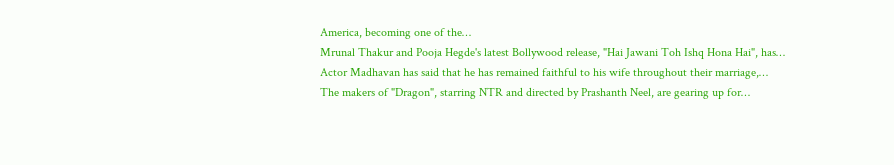America, becoming one of the…
Mrunal Thakur and Pooja Hegde's latest Bollywood release, "Hai Jawani Toh Ishq Hona Hai", has…
Actor Madhavan has said that he has remained faithful to his wife throughout their marriage,…
The makers of "Dragon", starring NTR and directed by Prashanth Neel, are gearing up for…